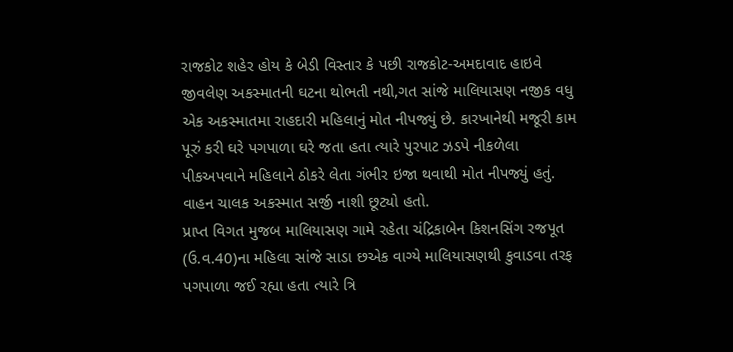રાજકોટ શહેર હોય કે બેડી વિસ્તાર કે પછી રાજકોટ-અમદાવાદ હાઇવે જીવલેણ અકસ્માતની ઘટના થોભતી નથી,ગત સાંજે માલિયાસણ નજીક વધુ એક અકસ્માતમા રાહદારી મહિલાનું મોત નીપજ્યું છે. કારખાનેથી મજૂરી કામ પૂરું કરી ઘરે પગપાળા ઘરે જતા હતા ત્યારે પુરપાટ ઝડપે નીકળેલા પીકઅપવાને મહિલાને ઠોકરે લેતા ગંભીર ઇજા થવાથી મોત નીપજ્યું હતું. વાહન ચાલક અકસ્માત સર્જી નાશી છૂટ્યો હતો.
પ્રાપ્ત વિગત મુજબ માલિયાસણ ગામે રહેતા ચંદ્રિકાબેન કિશનસિંગ રજપૂત (ઉ.વ.40)ના મહિલા સાંજે સાડા છએક વાગ્યે માલિયાસણથી કુવાડવા તરફ પગપાળા જઈ રહ્યા હતા ત્યારે ત્રિ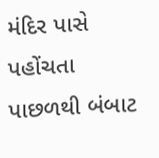મંદિર પાસે પહોંચતા પાછળથી બંબાટ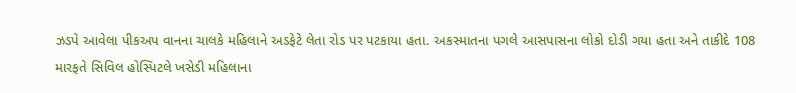ઝડપે આવેલા પીકઅપ વાનના ચાલકે મહિલાને અડફેટે લેતા રોડ પર પટકાયા હતા. અકસ્માતના પગલે આસપાસના લોકો દોડી ગયા હતા અને તાકીદે 108 મારફતે સિવિલ હોસ્પિટલે ખસેડી મહિલાના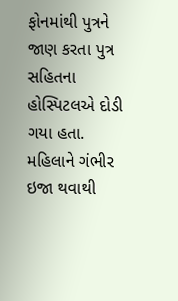ફોનમાંથી પુત્રને જાણ કરતા પુત્ર સહિતના હોસ્પિટલએ દોડી ગયા હતા. મહિલાને ગંભીર ઇજા થવાથી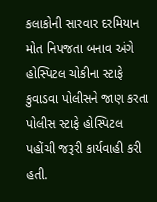કલાકોની સારવાર દરમિયાન મોત નિપજતા બનાવ અંગે હોસ્પિટલ ચોકીના સ્ટાફે કુવાડવા પોલીસને જાણ કરતા પોલીસ સ્ટાફે હોસ્પિટલ પહોંચી જરૂરી કાર્યવાહી કરી હતી.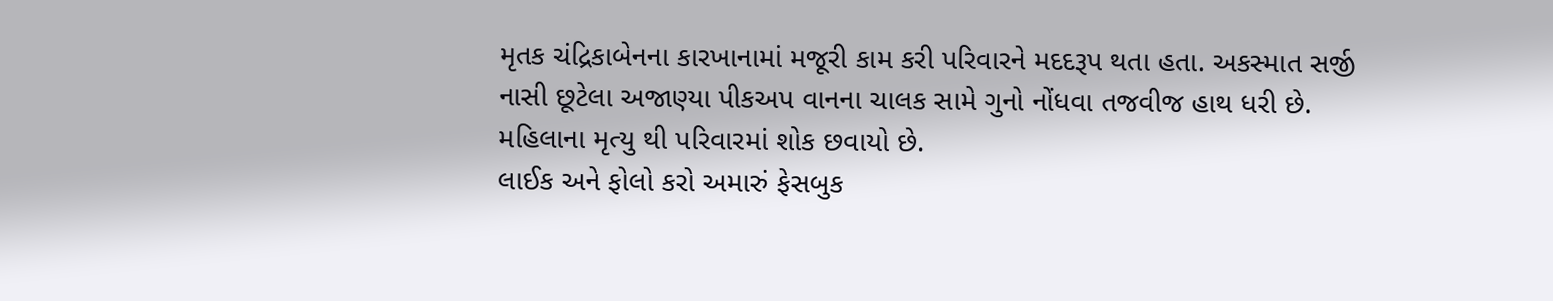મૃતક ચંદ્રિકાબેનના કારખાનામાં મજૂરી કામ કરી પરિવારને મદદરૂપ થતા હતા. અકસ્માત સર્જી નાસી છૂટેલા અજાણ્યા પીકઅપ વાનના ચાલક સામે ગુનો નોંધવા તજવીજ હાથ ધરી છે. મહિલાના મૃત્યુ થી પરિવારમાં શોક છવાયો છે.
લાઈક અને ફોલો કરો અમારું ફેસબુક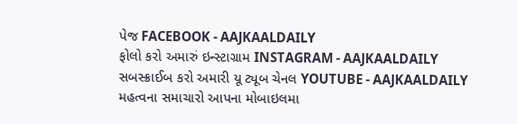પેજ FACEBOOK - AAJKAALDAILY
ફોલો કરો અમારું ઇન્સ્ટાગ્રામ INSTAGRAM - AAJKAALDAILY
સબસ્ક્રાઈબ કરો અમારી યૂ ટ્યૂબ ચેનલ YOUTUBE - AAJKAALDAILY
મહત્વના સમાચારો આપના મોબાઇલમા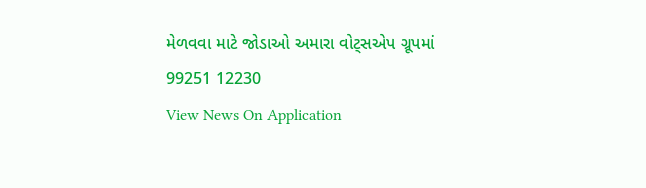મેળવવા માટે જોડાઓ અમારા વોટ્સએપ ગ્રૂપમાં 99251 12230
View News On Application